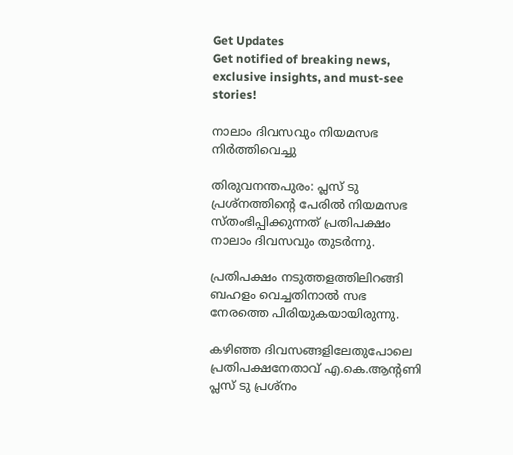Get Updates
Get notified of breaking news, exclusive insights, and must-see stories!

നാലാം ദിവസവും നിയമസഭ നിര്‍ത്തിവെച്ചു

തിരുവനന്തപുരം: പ്ലസ് ടു പ്രശ്നത്തിന്റെ പേരില്‍ നിയമസഭ സ്തംഭിപ്പിക്കുന്നത് പ്രതിപക്ഷം നാലാം ദിവസവും തുടര്‍ന്നു.

പ്രതിപക്ഷം നടുത്തളത്തിലിറങ്ങി ബഹളം വെച്ചതിനാല്‍ സഭ നേരത്തെ പിരിയുകയായിരുന്നു.

കഴിഞ്ഞ ദിവസങ്ങളിലേതുപോലെ പ്രതിപക്ഷനേതാവ് എ.കെ.ആന്റണി പ്ലസ് ടു പ്രശ്നം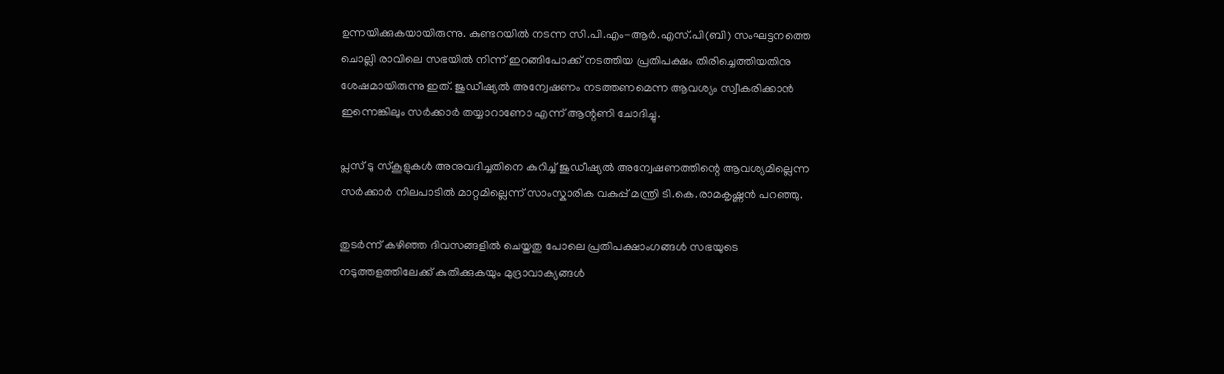ഉന്നയിക്കുകയായിരുന്നു. കുണ്ടറയില്‍ നടന്ന സി.പി.എം-ആര്‍.എസ്.പി(ബി) സംഘട്ടനത്തെ ചൊല്ലി രാവിലെ സഭയില്‍ നിന്ന് ഇറങ്ങിപോക്ക് നടത്തിയ പ്രതിപക്ഷം തിരിച്ചെത്തിയതിനു ശേഷമായിരുന്നു ഇത്. ജുഡീഷ്യല്‍ അന്വേഷണം നടത്തണമെന്ന ആവശ്യം സ്വീകരിക്കാന്‍ ഇന്നെങ്കിലും സര്‍ക്കാര്‍ തയ്യാറാണോ എന്ന് ആന്റണി ചോദിച്ചു.

പ്ലസ് ടു സ്കൂളുകള്‍ അനുവദിച്ചതിനെ കുറിച്ച് ജുഡീഷ്യല്‍ അന്വേഷണത്തിന്റെ ആവശ്യമില്ലെന്ന സര്‍ക്കാര്‍ നിലപാടില്‍ മാറ്റമില്ലെന്ന് സാംസ്കാരിക വകുപ്പ് മന്ത്രി ടി.കെ.രാമകൃഷ്ണന്‍ പറഞ്ഞു.

തുടര്‍ന്ന് കഴിഞ്ഞ ദിവസങ്ങളില്‍ ചെയ്തതു പോലെ പ്രതിപക്ഷാംഗങ്ങള്‍ സഭയുടെ നടുത്തളത്തിലേക്ക് കുതിക്കുകയും മുദ്രാവാക്യങ്ങള്‍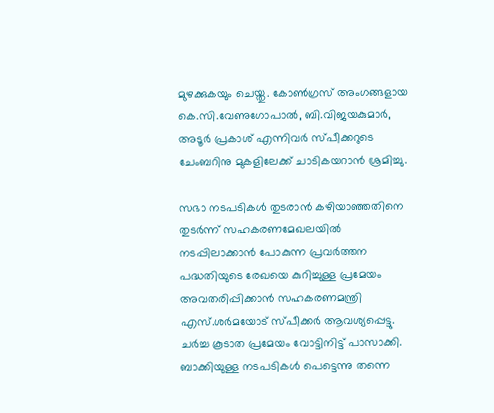മുഴക്കുകയും ചെയ്തു. കോണ്‍ഗ്രസ് അംഗങ്ങളായ കെ.സി.വേണുഗോപാല്‍, ബി.വിജയകുമാര്‍, അടൂര്‍ പ്രകാശ് എന്നിവര്‍ സ്പീക്കറുടെ ചേംബറിനു മുകളിലേക്ക് ചാടികയറാന്‍ ശ്രമിച്ചു.

സഭാ നടപടികള്‍ തുടരാന്‍ കഴിയാഞ്ഞതിനെ തുടര്‍ന്ന് സഹകരണമേഖലയില്‍ നടപ്പിലാക്കാന്‍ പോകുന്ന പ്രവര്‍ത്തന പദ്ധതിയുടെ രേഖയെ കുറിച്ചുള്ള പ്രമേയം അവതരിപ്പിക്കാന്‍ സഹകരണമന്ത്രി എസ്.ശര്‍മയോട് സ്പീക്കര്‍ ആവശ്യപ്പെട്ടു. ചര്‍ച്ച കൂടാത പ്രമേയം വോട്ടിനിട്ട് പാസാക്കി. ബാക്കിയുള്ള നടപടികള്‍ പെട്ടെന്നു തന്നെ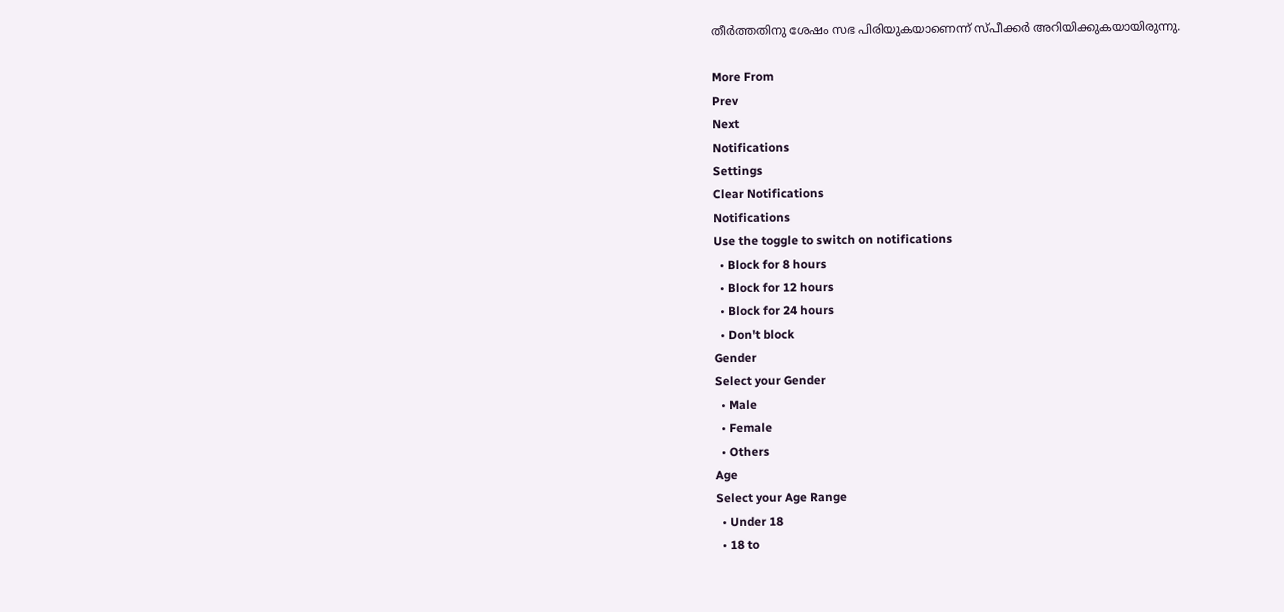തീര്‍ത്തതിനു ശേഷം സഭ പിരിയുകയാണെന്ന് സ്പീക്കര്‍ അറിയിക്കുകയായിരുന്നു.

More From
Prev
Next
Notifications
Settings
Clear Notifications
Notifications
Use the toggle to switch on notifications
  • Block for 8 hours
  • Block for 12 hours
  • Block for 24 hours
  • Don't block
Gender
Select your Gender
  • Male
  • Female
  • Others
Age
Select your Age Range
  • Under 18
  • 18 to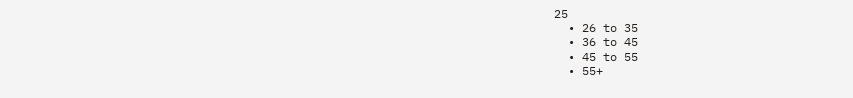25
  • 26 to 35
  • 36 to 45
  • 45 to 55
  • 55+